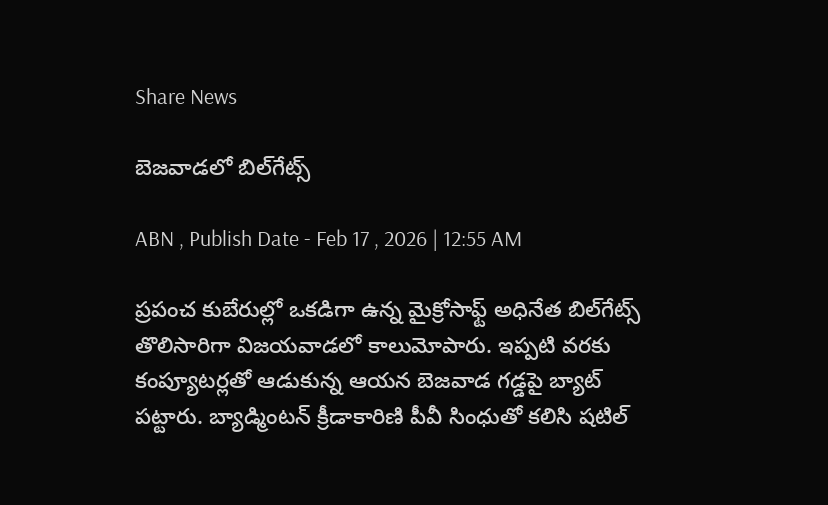Share News

బెజవాడలో బిల్‌గేట్స్‌

ABN , Publish Date - Feb 17 , 2026 | 12:55 AM

ప్రపంచ కుబేరుల్లో ఒకడిగా ఉన్న మైక్రోసాఫ్ట్‌ అధినేత బిల్‌గేట్స్‌ తొలిసారిగా విజయవాడలో కాలుమోపారు. ఇప్పటి వరకు కంప్యూటర్లతో ఆడుకున్న ఆయన బెజవాడ గడ్డపై బ్యాట్‌ పట్టారు. బ్యాడ్మింటన్‌ క్రీడాకారిణి పీవీ సింధుతో కలిసి షటిల్‌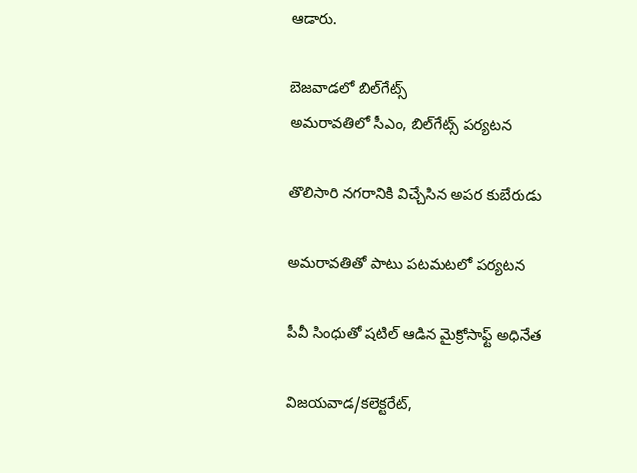ఆడారు.

బెజవాడలో బిల్‌గేట్స్‌
అమరావతిలో సీఎం, బిల్‌గేట్స్‌ పర్యటన

తొలిసారి నగరానికి విచ్చేసిన అపర కుబేరుడు

అమరావతితో పాటు పటమటలో పర్యటన

పీవీ సింధుతో షటిల్‌ ఆడిన మైక్రోసాఫ్ట్‌ అధినేత

విజయవాడ/కలెక్టరేట్‌,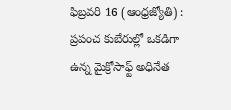ఫిబ్రవరి 16 (ఆంధ్రజ్యోతి) : ప్రపంచ కుబేరుల్లో ఒకడిగా ఉన్న మైక్రోసాఫ్ట్‌ అధినేత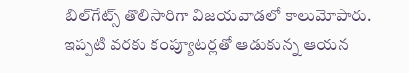బిల్‌గేట్స్‌ తొలిసారిగా విజయవాడలో కాలుమోపారు. ఇప్పటి వరకు కంప్యూటర్లతో ఆడుకున్న ఆయన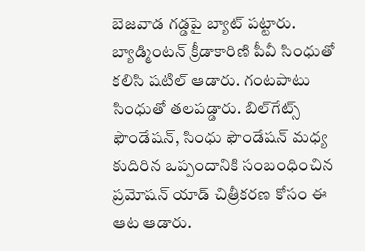బెజవాడ గడ్డపై బ్యాట్‌ పట్టారు. బ్యాడ్మింటన్‌ క్రీడాకారిణి పీవీ సింధుతో కలిసి షటిల్‌ ఆడారు. గంటపాటు సింధుతో తలపడ్డారు. బిల్‌గేట్స్‌ ఫౌండేషన్‌, సింధు ఫౌండేషన్‌ మధ్య కుదిరిన ఒప్పందానికి సంబంధించిన ప్రమోషన్‌ యాడ్‌ చిత్రీకరణ కోసం ఈ ఆట ఆడారు.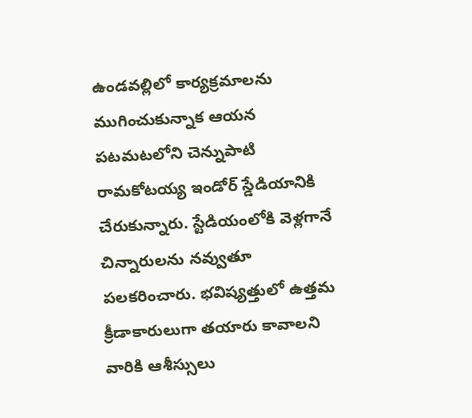ఉండవల్లిలో కార్యక్రమాలను ముగించుకున్నాక ఆయన పటమటలోని చెన్నుపాటి రామకోటయ్య ఇండోర్‌ స్డేడియానికి చేరుకున్నారు. స్టేడియంలోకి వెళ్లగానే చిన్నారులను నవ్వుతూ పలకరించారు. భవిష్యత్తులో ఉత్తమ క్రీడాకారులుగా తయారు కావాలని వారికి ఆశీస్సులు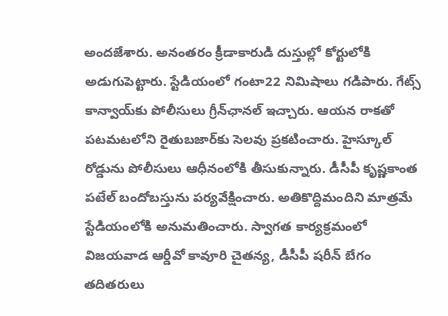అందజేశారు. అనంతరం క్రీడాకారుడి దుస్తుల్లో కోర్టులోకి అడుగుపెట్టారు. స్టేడియంలో గంటా22 నిమిషాలు గడిపారు. గేట్స్‌ కాన్వాయ్‌కు పోలీసులు గ్రీన్‌ఛానల్‌ ఇచ్చారు. ఆయన రాకతో పటమటలోని రైతుబజార్‌కు సెలవు ప్రకటించారు. హైస్కూల్‌ రోడ్డును పోలీసులు ఆధీనంలోకి తీసుకున్నారు. డీసీపీ కృష్ణకాంత పటేల్‌ బందోబస్తును పర్యవేక్షించారు. అతికొద్దిమందిని మాత్రమే స్టేడియంలోకి అనుమతించారు. స్వాగత కార్యక్రమంలో విజయవాడ ఆర్డీవో కావూరి చైతన్య, డీసీపీ షరీన్‌ బేగం తదితరులు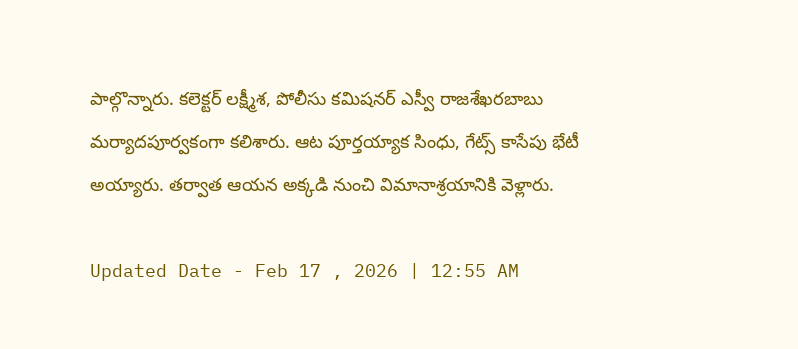పాల్గొన్నారు. కలెక్టర్‌ లక్ష్మీశ, పోలీసు కమిషనర్‌ ఎస్వీ రాజశేఖరబాబు మర్యాదపూర్వకంగా కలిశారు. ఆట పూర్తయ్యాక సింధు, గేట్స్‌ కాసేపు భేటీ అయ్యారు. తర్వాత ఆయన అక్కడి నుంచి విమానాశ్రయానికి వెళ్లారు.

Updated Date - Feb 17 , 2026 | 12:55 AM